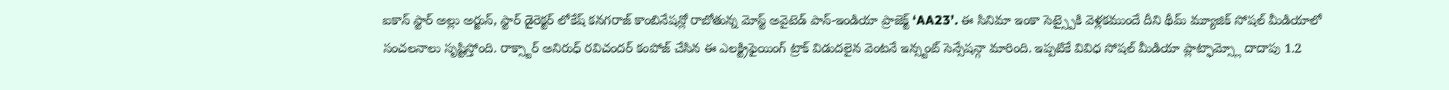ఐకాన్ స్టార్ అల్లు అర్జున్, స్టార్ డైరెక్టర్ లోకేష్ కనగరాజ్ కాంబినేషన్లో రాబోతున్న మోస్ట్ అవైటెడ్ పాన్-ఇండియా ప్రాజెక్ట్ ‘AA23’. ఈ సినిమా ఇంకా సెట్స్పైకి వెళ్లకముందే దీని థీమ్ మ్యూజిక్ సోషల్ మీడియాలో సంచలనాలు సృష్టిస్తోంది. రాక్స్టార్ అనిరుధ్ రవిచందర్ కంపోజ్ చేసిన ఈ ఎలక్ట్రిఫైయింగ్ ట్రాక్ విడుదలైన వెంటనే ఇన్స్టంట్ సెన్సేషన్గా మారింది. ఇప్పటికే వివిధ సోషల్ మీడియా ప్లాట్ఫామ్స్లో దాదాపు 1.2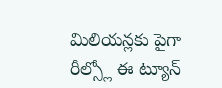మిలియన్లకు పైగా రీల్స్లో ఈ ట్యూన్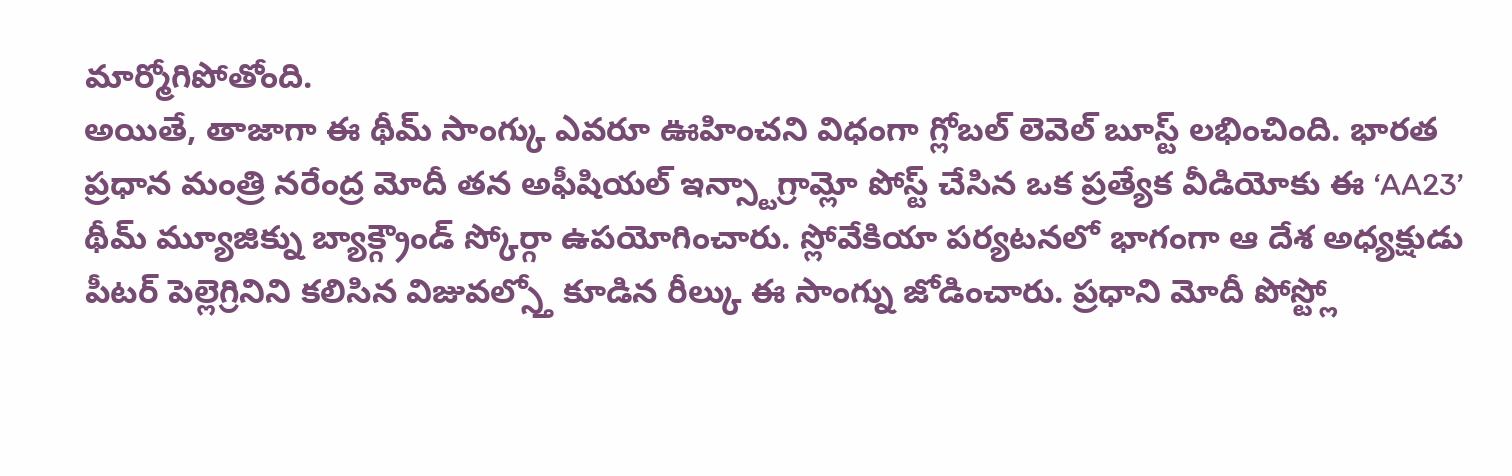మార్మోగిపోతోంది.
అయితే, తాజాగా ఈ థీమ్ సాంగ్కు ఎవరూ ఊహించని విధంగా గ్లోబల్ లెవెల్ బూస్ట్ లభించింది. భారత ప్రధాన మంత్రి నరేంద్ర మోదీ తన అఫీషియల్ ఇన్స్టాగ్రామ్లో పోస్ట్ చేసిన ఒక ప్రత్యేక వీడియోకు ఈ ‘AA23’ థీమ్ మ్యూజిక్ను బ్యాక్గ్రౌండ్ స్కోర్గా ఉపయోగించారు. స్లోవేకియా పర్యటనలో భాగంగా ఆ దేశ అధ్యక్షుడు పీటర్ పెల్లెగ్రినిని కలిసిన విజువల్స్తో కూడిన రీల్కు ఈ సాంగ్ను జోడించారు. ప్రధాని మోదీ పోస్ట్లో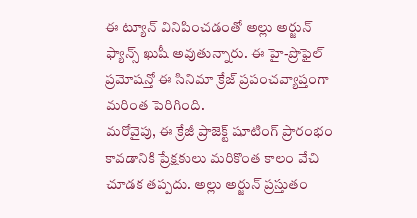ఈ ట్యూన్ వినిపించడంతో అల్లు అర్జున్ ఫ్యాన్స్ ఖుషీ అవుతున్నారు. ఈ హై-ప్రొఫైల్ ప్రమోషన్తో ఈ సినిమా క్రేజ్ ప్రపంచవ్యాప్తంగా మరింత పెరిగింది.
మరోవైపు, ఈ క్రేజీ ప్రాజెక్ట్ షూటింగ్ ప్రారంభం కావడానికి ప్రేక్షకులు మరికొంత కాలం వేచి చూడక తప్పదు. అల్లు అర్జున్ ప్రస్తుతం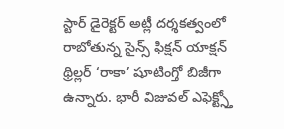స్టార్ డైరెక్టర్ అట్లీ దర్శకత్వంలో రాబోతున్న సైన్స్ ఫిక్షన్ యాక్షన్ థ్రిల్లర్ ‘రాకా’ షూటింగ్తో బిజీగా ఉన్నారు. భారీ విజువల్ ఎఫెక్ట్స్తో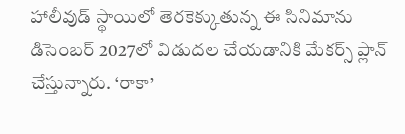హాలీవుడ్ స్థాయిలో తెరకెక్కుతున్న ఈ సినిమాను డిసెంబర్ 2027లో విడుదల చేయడానికి మేకర్స్ ప్లాన్ చేస్తున్నారు. ‘రాకా’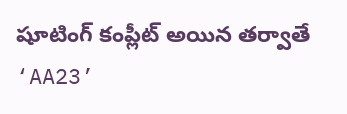షూటింగ్ కంప్లీట్ అయిన తర్వాతే ‘AA23’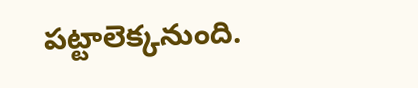పట్టాలెక్కనుంది.